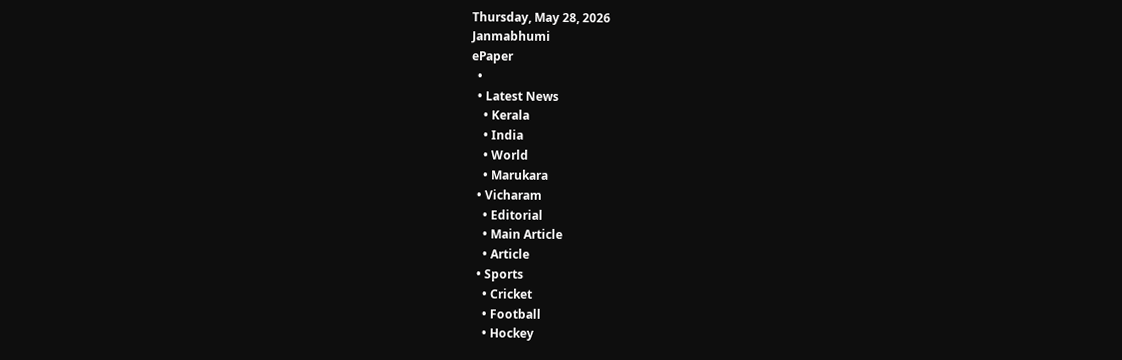Thursday, May 28, 2026
Janmabhumi
ePaper
  •
  • Latest News
    • Kerala
    • India
    • World
    • Marukara
  • Vicharam
    • Editorial
    • Main Article
    • Article
  • Sports
    • Cricket
    • Football
    • Hockey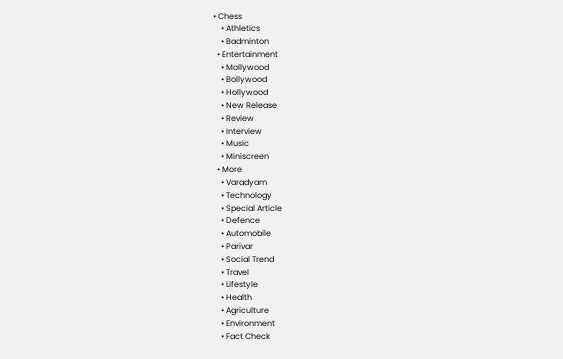• Chess
    • Athletics
    • Badminton
  • Entertainment
    • Mollywood
    • Bollywood
    • Hollywood
    • New Release
    • Review
    • Interview
    • Music
    • Miniscreen
  • More
    • Varadyam
    • Technology
    • Special Article
    • Defence
    • Automobile
    • Parivar
    • Social Trend
    • Travel
    • Lifestyle
    • Health
    • Agriculture
    • Environment
    • Fact Check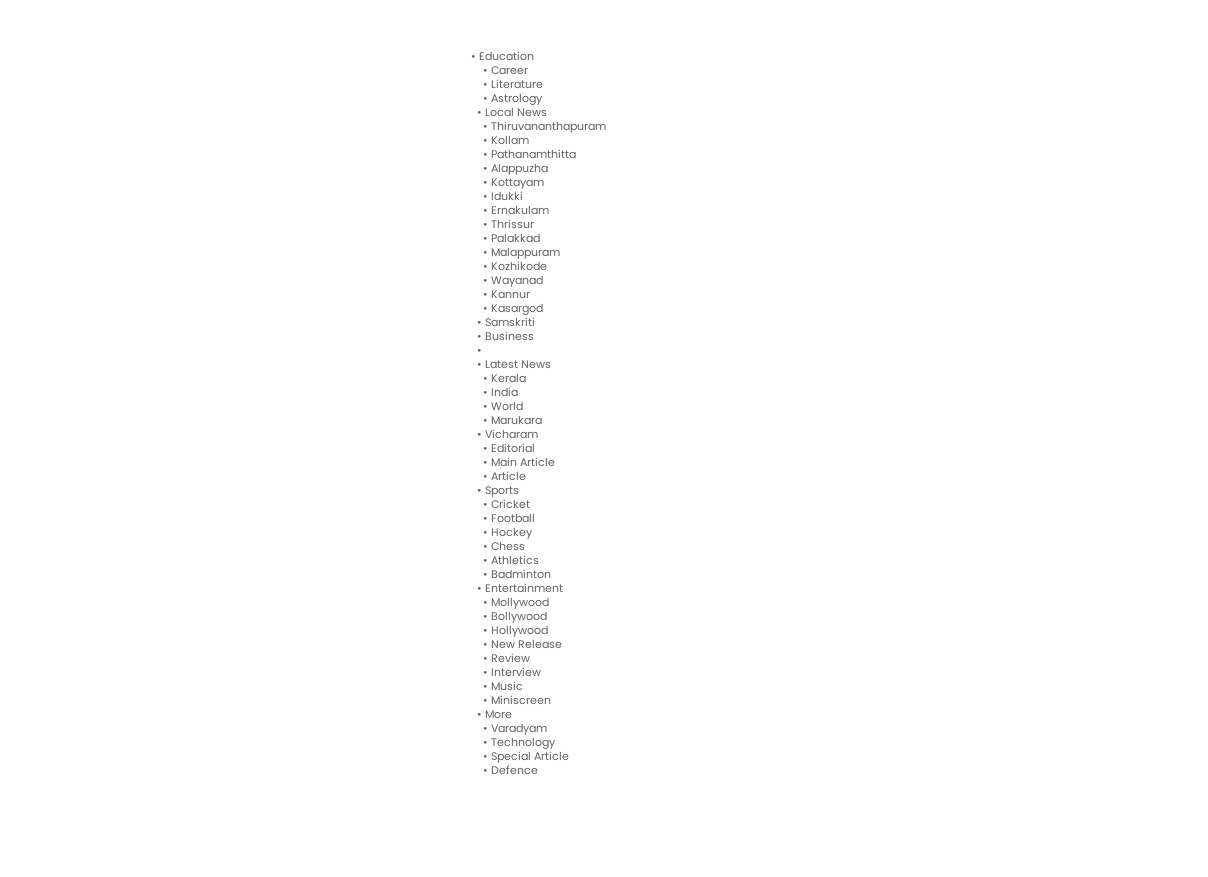• Education
    • Career
    • Literature
    • Astrology
  • Local News
    • Thiruvananthapuram
    • Kollam
    • Pathanamthitta
    • Alappuzha
    • Kottayam
    • Idukki
    • Ernakulam
    • Thrissur
    • Palakkad
    • Malappuram
    • Kozhikode
    • Wayanad
    • Kannur
    • Kasargod
  • Samskriti
  • Business
  •
  • Latest News
    • Kerala
    • India
    • World
    • Marukara
  • Vicharam
    • Editorial
    • Main Article
    • Article
  • Sports
    • Cricket
    • Football
    • Hockey
    • Chess
    • Athletics
    • Badminton
  • Entertainment
    • Mollywood
    • Bollywood
    • Hollywood
    • New Release
    • Review
    • Interview
    • Music
    • Miniscreen
  • More
    • Varadyam
    • Technology
    • Special Article
    • Defence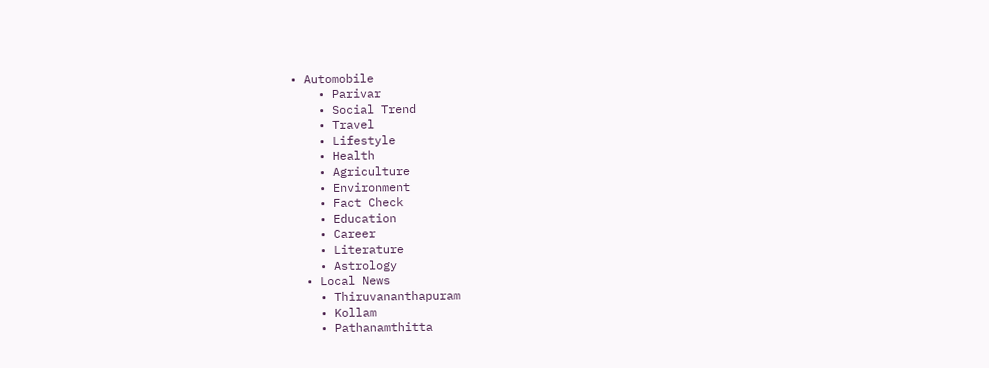• Automobile
    • Parivar
    • Social Trend
    • Travel
    • Lifestyle
    • Health
    • Agriculture
    • Environment
    • Fact Check
    • Education
    • Career
    • Literature
    • Astrology
  • Local News
    • Thiruvananthapuram
    • Kollam
    • Pathanamthitta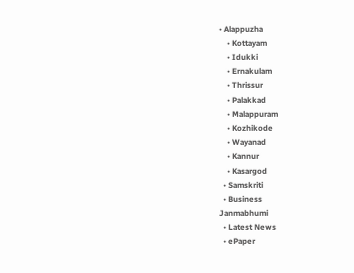• Alappuzha
    • Kottayam
    • Idukki
    • Ernakulam
    • Thrissur
    • Palakkad
    • Malappuram
    • Kozhikode
    • Wayanad
    • Kannur
    • Kasargod
  • Samskriti
  • Business
Janmabhumi
  • Latest News
  • ePaper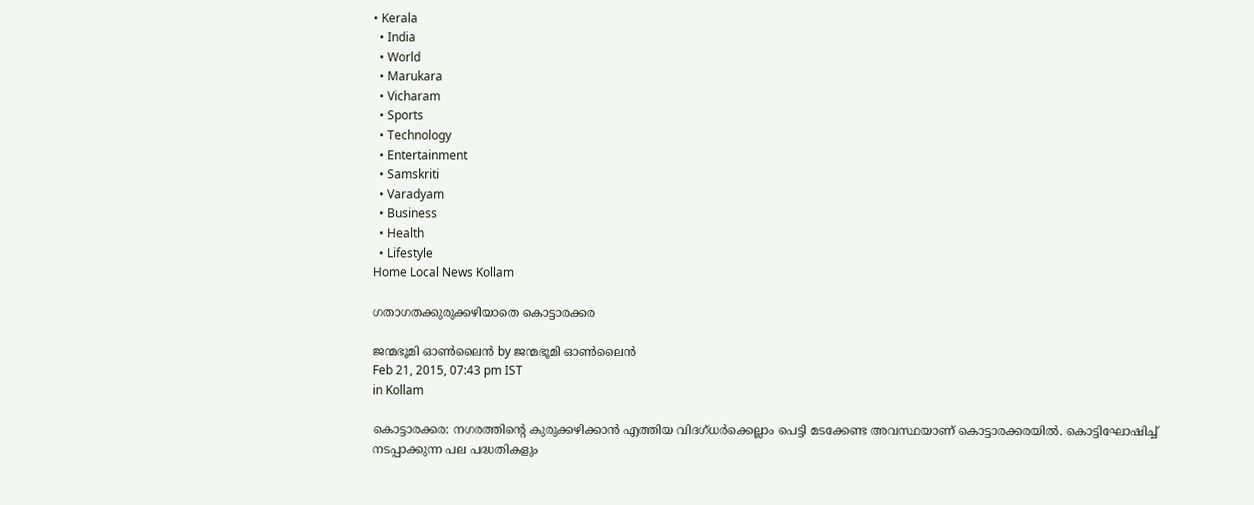• Kerala
  • India
  • World
  • Marukara
  • Vicharam
  • Sports
  • Technology
  • Entertainment
  • Samskriti
  • Varadyam
  • Business
  • Health
  • Lifestyle
Home Local News Kollam

ഗതാഗതക്കുരുക്കഴിയാതെ കൊട്ടാരക്കര

ജന്മഭൂമി ഓണ്‍ലൈന്‍ by ജന്മഭൂമി ഓണ്‍ലൈന്‍
Feb 21, 2015, 07:43 pm IST
in Kollam

കൊട്ടാരക്കര: നഗരത്തിന്റെ കുരുക്കഴിക്കാന്‍ എത്തിയ വിദഗ്ധര്‍ക്കെല്ലാം പെട്ടി മടക്കേണ്ട അവസ്ഥയാണ് കൊട്ടാരക്കരയില്‍. കൊട്ടിഘോഷിച്ച് നടപ്പാക്കുന്ന പല പദ്ധതികളും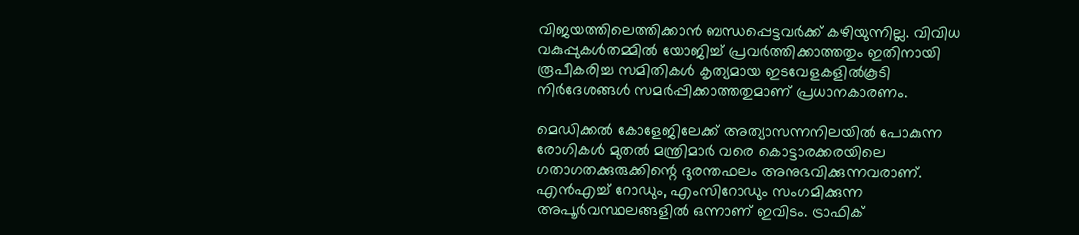വിജയത്തിലെത്തിക്കാന്‍ ബന്ധപ്പെട്ടവര്‍ക്ക് കഴിയുന്നില്ല. വിവിധ വകുപ്പുകള്‍തമ്മില്‍ യോജിച്ച് പ്രവര്‍ത്തിക്കാത്തതും ഇതിനായി രൂപീകരിച്ച സമിതികള്‍ കൃത്യമായ ഇടവേളകളില്‍കൂടി നിര്‍ദേശങ്ങള്‍ സമര്‍പ്പിക്കാത്തതുമാണ് പ്രധാനകാരണം.

മെഡിക്കല്‍ കോളേജിലേക്ക് അത്യാസന്നനിലയില്‍ പോകുന്ന രോഗികള്‍ മുതല്‍ മന്ത്രിമാര്‍ വരെ കൊട്ടാരക്കരയിലെ ഗതാഗതക്കുരുക്കിന്റെ ദുരന്തഫലം അനുഭവിക്കുന്നവരാണ്. എന്‍എച്ച് റോഡും, എംസിറോഡും സംഗമിക്കുന്ന അപൂര്‍വസ്ഥലങ്ങളില്‍ ഒന്നാണ് ഇവിടം. ട്രാഫിക്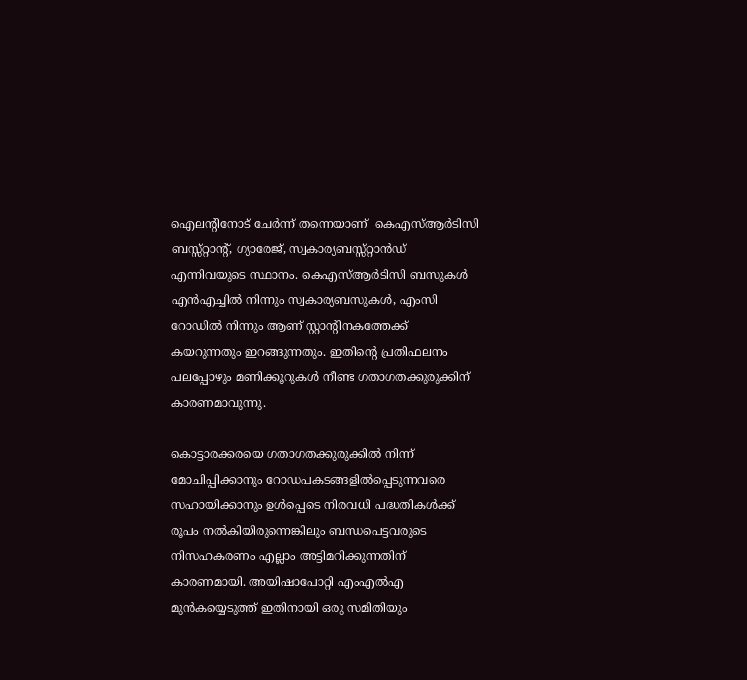ഐലന്റിനോട് ചേര്‍ന്ന് തന്നെയാണ്  കെഎസ്ആര്‍ടിസി ബസ്സ്റ്റാന്റ്, ഗ്യാരേജ്, സ്വകാര്യബസ്സ്റ്റാന്‍ഡ് എന്നിവയുടെ സ്ഥാനം. കെഎസ്ആര്‍ടിസി ബസുകള്‍ എന്‍എച്ചില്‍ നിന്നും സ്വകാര്യബസുകള്‍, എംസി റോഡില്‍ നിന്നും ആണ് സ്റ്റാന്റിനകത്തേക്ക്  കയറുന്നതും ഇറങ്ങുന്നതും. ഇതിന്റെ പ്രതിഫലനം പലപ്പോഴും മണിക്കൂറുകള്‍ നീണ്ട ഗതാഗതക്കുരുക്കിന് കാരണമാവുന്നു.

കൊട്ടാരക്കരയെ ഗതാഗതക്കുരുക്കില്‍ നിന്ന് മോചിപ്പിക്കാനും റോഡപകടങ്ങളില്‍പ്പെടുന്നവരെ സഹായിക്കാനും ഉള്‍പ്പെടെ നിരവധി പദ്ധതികള്‍ക്ക്  രൂപം നല്‍കിയിരുന്നെങ്കിലും ബന്ധപെട്ടവരുടെ നിസഹകരണം എല്ലാം അട്ടിമറിക്കുന്നതിന് കാരണമായി. അയിഷാപോറ്റി എംഎല്‍എ മുന്‍കയ്യെടുത്ത് ഇതിനായി ഒരു സമിതിയും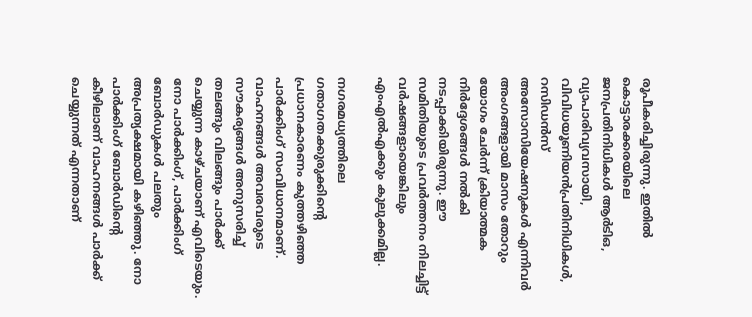രൂപീകരിച്ചിരുന്നു. ഇതില്‍ കൊട്ടാരക്കരയിലെ ജനപ്രതിനിധികള്‍ ആര്‍ടിഒ, വ്യാപാരിവ്യവസായി, വിവിധയൂണിയന്‍പ്രതിനിധികള്‍, റസിഡന്‍സ് അസോസിയേഷനുകള്‍ എന്നിവര്‍ അംഗങ്ങളായി മാസം തോറും യോഗം ചേര്‍ന്ന് ക്രിയാത്മക നിര്‍ദ്ദേശങ്ങള്‍ നല്‍കി നടപ്പാക്കിയിരുന്നു. ഈ സമിതിയുടെ പ്രവര്‍ത്തനം നിലച്ചിട്ട് വര്‍ഷങ്ങളായെങ്കിലും എംഎല്‍എക്കും കുലുക്കമില്ല.

നഗരമധ്യത്തിലെ ഗതാഗതക്കുരുക്കിന്റെ പ്രധാനകാരണം കുത്തഴിഞ്ഞ പാര്‍ക്കിംഗ് സംവിധാനമാണ്. വാഹനങ്ങള്‍ അവരവരുടെ സൗകര്യങ്ങള്‍ അനുസരിച്ച് തലങ്ങും വിലങ്ങും പാര്‍ക്ക് ചെയ്യുന്ന കാഴ്ചയാണ് എവിടെയും. നോ പാര്‍ക്കിംഗ്, പാര്‍ക്കിംഗ് ബോര്‍ഡുകള്‍ പലതും അപ്രത്യക്ഷമായി കഴിഞ്ഞു. നോ പാര്‍ക്കിംഗ് ബോര്‍ഡിന്റെ കീഴിലാണ് വാഹനങ്ങള്‍ പാര്‍ക്ക് ചെയ്യുന്നത് എന്നതാണ്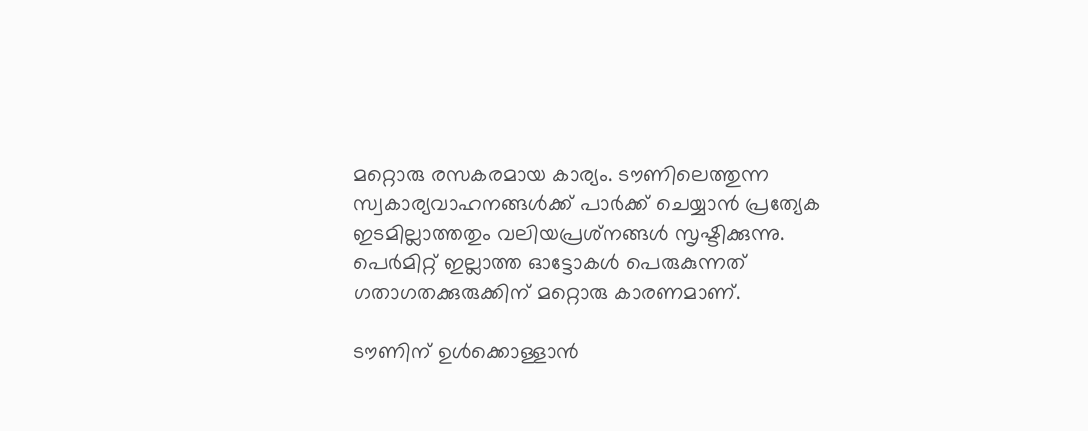മറ്റൊരു രസകരമായ കാര്യം. ടൗണിലെത്തുന്ന സ്വകാര്യവാഹനങ്ങള്‍ക്ക് പാര്‍ക്ക് ചെയ്യാന്‍ പ്രത്യേക ഇടമില്ലാത്തതും വലിയപ്രശ്‌നങ്ങള്‍ സൃഷ്ടിക്കുന്നു. പെര്‍മിറ്റ് ഇല്ലാത്ത ഓട്ടോകള്‍ പെരുകുന്നത് ഗതാഗതക്കുരുക്കിന് മറ്റൊരു കാരണമാണ്.

ടൗണിന് ഉള്‍ക്കൊള്ളാന്‍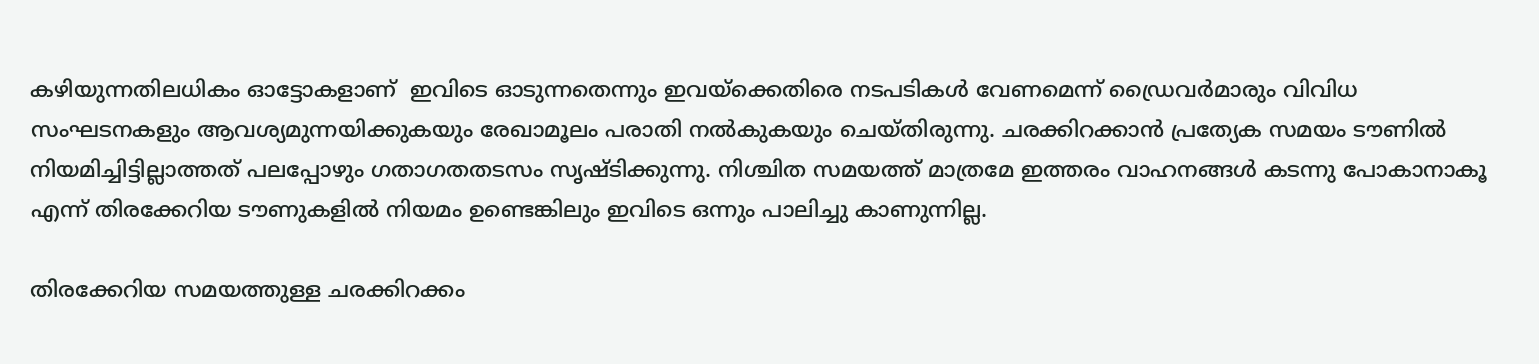കഴിയുന്നതിലധികം ഓട്ടോകളാണ്  ഇവിടെ ഓടുന്നതെന്നും ഇവയ്‌ക്കെതിരെ നടപടികള്‍ വേണമെന്ന് ഡ്രൈവര്‍മാരും വിവിധ സംഘടനകളും ആവശ്യമുന്നയിക്കുകയും രേഖാമൂലം പരാതി നല്‍കുകയും ചെയ്തിരുന്നു. ചരക്കിറക്കാന്‍ പ്രത്യേക സമയം ടൗണില്‍ നിയമിച്ചിട്ടില്ലാത്തത് പലപ്പോഴും ഗതാഗതതടസം സൃഷ്ടിക്കുന്നു. നിശ്ചിത സമയത്ത് മാത്രമേ ഇത്തരം വാഹനങ്ങള്‍ കടന്നു പോകാനാകൂ എന്ന് തിരക്കേറിയ ടൗണുകളില്‍ നിയമം ഉണ്ടെങ്കിലും ഇവിടെ ഒന്നും പാലിച്ചു കാണുന്നില്ല.

തിരക്കേറിയ സമയത്തുള്ള ചരക്കിറക്കം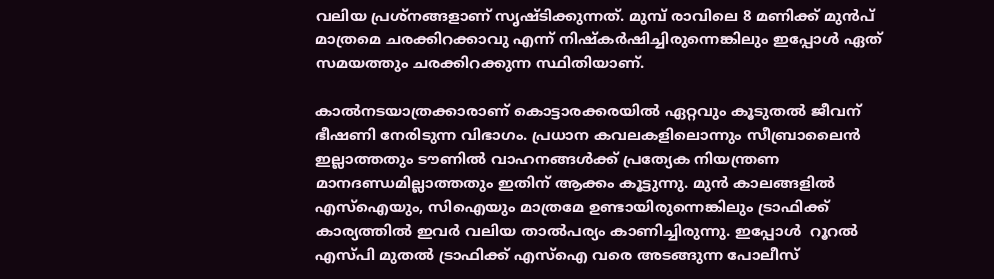വലിയ പ്രശ്‌നങ്ങളാണ് സൃഷ്ടിക്കുന്നത്. മുമ്പ് രാവിലെ 8 മണിക്ക് മുന്‍പ് മാത്രമെ ചരക്കിറക്കാവു എന്ന് നിഷ്‌കര്‍ഷിച്ചിരുന്നെങ്കിലും ഇപ്പോള്‍ ഏത് സമയത്തും ചരക്കിറക്കുന്ന സ്ഥിതിയാണ്.

കാല്‍നടയാത്രക്കാരാണ് കൊട്ടാരക്കരയില്‍ ഏറ്റവും കൂടുതല്‍ ജീവന് ഭീഷണി നേരിടുന്ന വിഭാഗം. പ്രധാന കവലകളിലൊന്നും സീബ്രാലൈന്‍ ഇല്ലാത്തതും ടൗണില്‍ വാഹനങ്ങള്‍ക്ക് പ്രത്യേക നിയന്ത്രണ മാനദണ്ഡമില്ലാത്തതും ഇതിന് ആക്കം കൂട്ടുന്നു. മുന്‍ കാലങ്ങളില്‍ എസ്‌ഐയും, സിഐയും മാത്രമേ ഉണ്ടായിരുന്നെങ്കിലും ട്രാഫിക്ക് കാര്യത്തില്‍ ഇവര്‍ വലിയ താല്‍പര്യം കാണിച്ചിരുന്നു. ഇപ്പോള്‍  റൂറല്‍ എസ്പി മുതല്‍ ട്രാഫിക്ക് എസ്‌ഐ വരെ അടങ്ങുന്ന പോലീസ്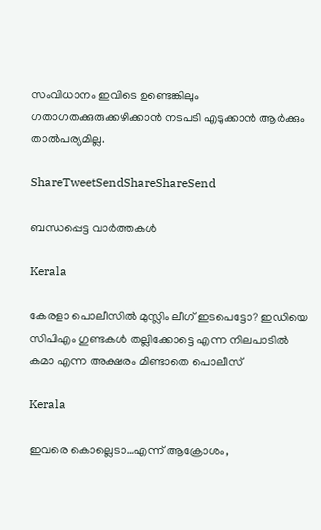സംവിധാനം ഇവിടെ ഉണ്ടെങ്കിലും ഗതാഗതക്കുരുക്കഴിക്കാന്‍ നടപടി എടുക്കാന്‍ ആര്‍ക്കും താല്‍പര്യമില്ല.

ShareTweetSendShareShareSend

ബന്ധപ്പെട്ട വാര്‍ത്തകള്‍

Kerala

കേരളാ പൊലീസില്‍ മുസ്ലിം ലീഗ് ഇടപെട്ടോ? ഇഡിയെ സിപിഎം ഗുണ്ടകള്‍ തല്ലിക്കോട്ടെ എന്ന നിലപാടില്‍ കമാ എന്ന അക്ഷരം മിണ്ടാതെ പൊലീസ്

Kerala

ഇവരെ കൊല്ലെടാ…എന്ന് ആക്രോശം,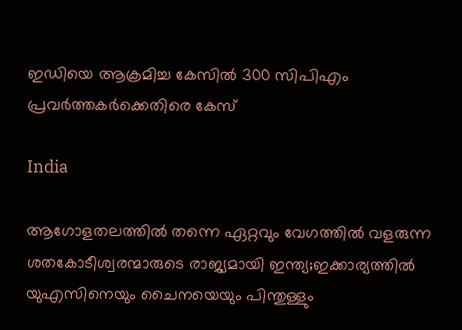ഇഡിയെ ആക്രമിച്ച കേസില്‍ 300 സിപിഎം പ്രവര്‍ത്തകര്‍ക്കെതിരെ കേസ്

India

ആഗോളതലത്തില്‍ തന്നെ ഏറ്റവും വേഗത്തില്‍ വളരുന്ന ശതകോടീശ്വരന്മാരുടെ രാജ്യമായി ഇന്ത്യ;ഇക്കാര്യത്തില്‍ യുഎസിനെയും ചൈനയെയും പിന്തുള്ളും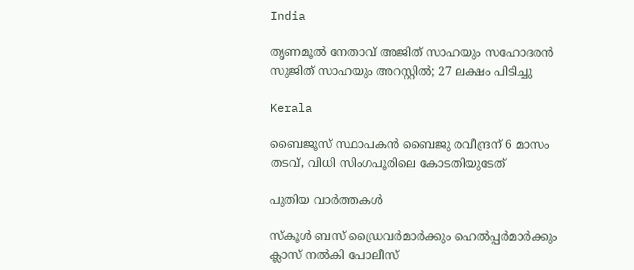India

തൃണമൂല്‍ നേതാവ് അജിത് സാഹയും സഹോദരന്‍ സുജിത് സാഹയും അറസ്റ്റില്‍; 27 ലക്ഷം പിടിച്ചു

Kerala

ബൈജൂസ് സ്ഥാപകന്‍ ബൈജു രവീന്ദ്രന് 6 മാസം തടവ്, വിധി സിംഗപൂരിലെ കോടതിയുടേത്

പുതിയ വാര്‍ത്തകള്‍

സ്കൂൾ ബസ് ഡ്രൈവർമാർക്കും ഹെൽപ്പർമാർക്കും ക്ലാസ് നൽകി പോലീസ്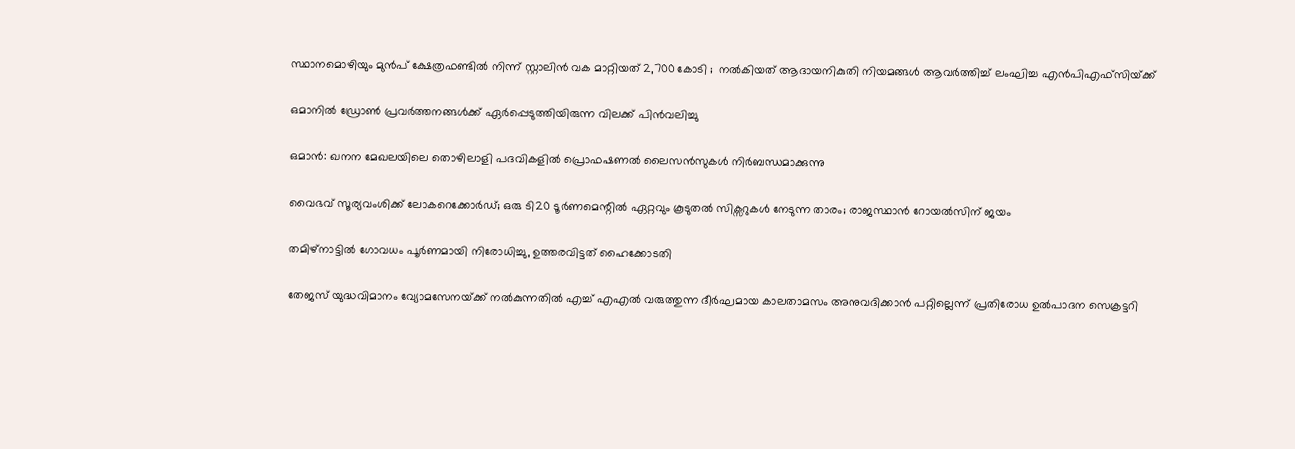സ്ഥാനമൊഴിയും മുൻപ് ക്ഷേത്രഫണ്ടിൽ നിന്ന് സ്റ്റാലിൻ വക മാറ്റിയത് 2,700 കോടി ;  നൽകിയത് ആദായനികുതി നിയമങ്ങൾ ആവർത്തിച്ച് ലംഘിച്ച എൻ‌പി‌എഫ്‌സിയ്‌ക്ക്

ഒമാനിൽ ഡ്രോൺ പ്രവർത്തനങ്ങൾക്ക് ഏർപ്പെടുത്തിയിരുന്ന വിലക്ക് പിൻവലിച്ചു

ഒമാൻ: ഖനന മേഖലയിലെ തൊഴിലാളി പദവികളിൽ പ്രൊഫഷണൽ ലൈസൻസുകൾ നിർബന്ധമാക്കുന്നു

വൈഭവ് സൂര്യവംശിക്ക് ലോകറെക്കോര്‍ഡ്; ഒരു ടി20 ടൂര്‍ണമെന്റില്‍ ഏറ്റവും കൂടുതല്‍ സിക്സറുകള്‍ നേടുന്ന താരം; രാജസ്ഥാന്‍ റോയല്‍സിന് ജയം

തമിഴ്‌നാട്ടില്‍ ഗോവധം പൂര്‍ണമായി നിരോധിച്ചു, ഉത്തരവിട്ടത് ഹൈക്കോടതി

തേജസ് യുദ്ധവിമാനം വ്യോമസേനയ്‌ക്ക് നല്‍കുന്നതില്‍ എച്ച് എഎല്‍ വരുത്തുന്ന ദീര്‍ഘമായ കാലതാമസം അനുവദിക്കാന്‍ പറ്റില്ലെന്ന് പ്രതിരോധ ഉല്‍പാദന സെക്രട്ടറി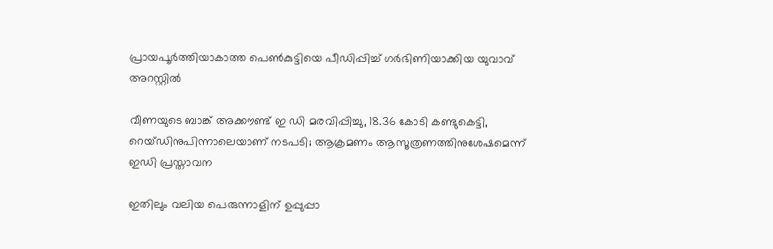പ്രായപൂര്‍ത്തിയാകാത്ത പെണ്‍കുട്ടിയെ പീഡിപ്പിച്ച് ഗര്‍ഭിണിയാക്കിയ യുവാവ് അറസ്റ്റില്‍

വീണയുടെ ബാങ്ക് അക്കൗണ്ട് ഇ ഡി മരവിപ്പിച്ചു, 18.36 കോടി കണ്ടുകെട്ടി, റെയ്ഡിനുപിന്നാലെയാണ് നടപടി; ആക്രമണം ആസൂത്രണത്തിനുശേഷമെന്ന് ഇഡി പ്രസ്താവന

ഇതിലും വലിയ പെരുന്നാളിന് ഉപ്പുപ്പാ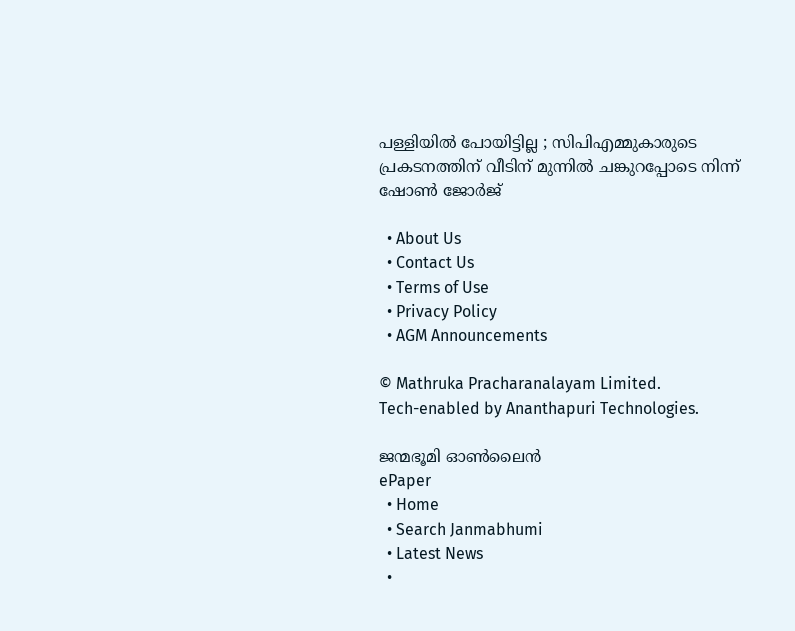പള്ളിയിൽ പോയിട്ടില്ല ; സിപിഎമ്മുകാരുടെ പ്രകടനത്തിന് വീടിന് മുന്നിൽ ചങ്കുറപ്പോടെ നിന്ന് ഷോൺ ജോർജ്

  • About Us
  • Contact Us
  • Terms of Use
  • Privacy Policy
  • AGM Announcements

© Mathruka Pracharanalayam Limited.
Tech-enabled by Ananthapuri Technologies.

ജന്മഭൂമി ഓണ്‍ലൈന്‍
ePaper
  • Home
  • Search Janmabhumi
  • Latest News
  •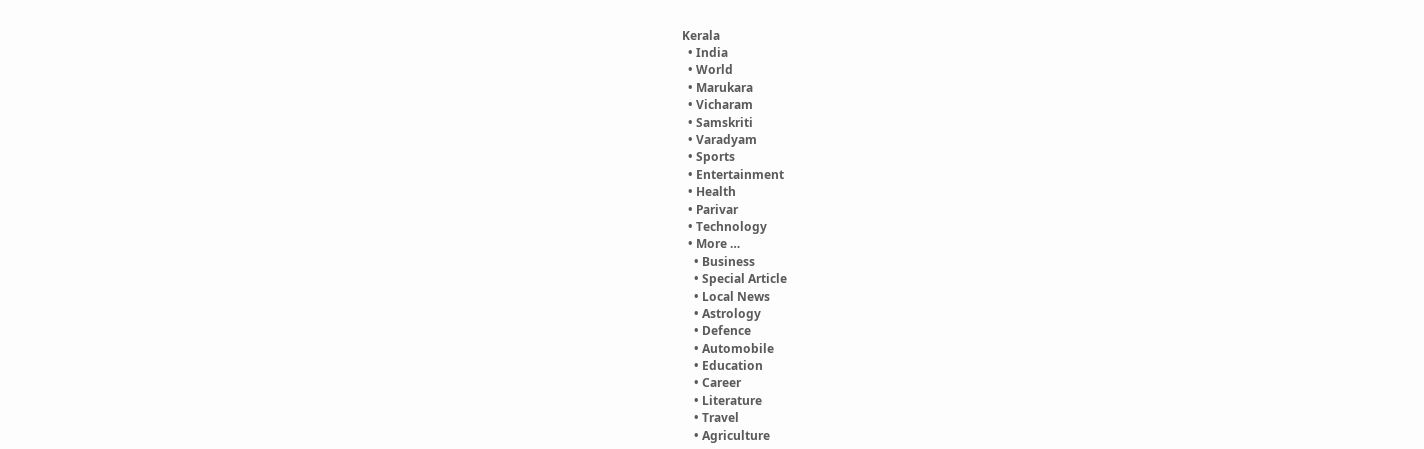Kerala
  • India
  • World
  • Marukara
  • Vicharam
  • Samskriti
  • Varadyam
  • Sports
  • Entertainment
  • Health
  • Parivar
  • Technology
  • More …
    • Business
    • Special Article
    • Local News
    • Astrology
    • Defence
    • Automobile
    • Education
    • Career
    • Literature
    • Travel
    • Agriculture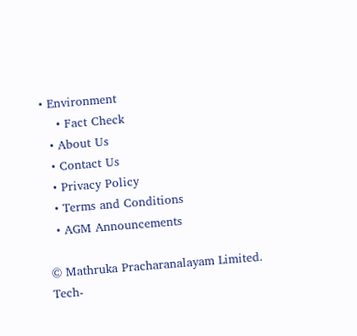• Environment
    • Fact Check
  • About Us
  • Contact Us
  • Privacy Policy
  • Terms and Conditions
  • AGM Announcements

© Mathruka Pracharanalayam Limited.
Tech-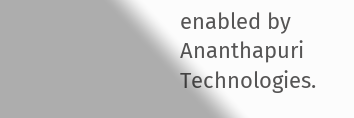enabled by Ananthapuri Technologies.